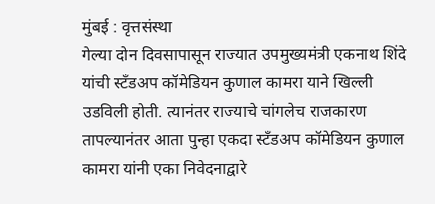मुंबई : वृत्तसंस्था
गेल्या दोन दिवसापासून राज्यात उपमुख्यमंत्री एकनाथ शिंदे यांची स्टँडअप कॉमेडियन कुणाल कामरा याने खिल्ली उडविली होती. त्यानंतर राज्याचे चांगलेच राजकारण तापल्यानंतर आता पुन्हा एकदा स्टँडअप कॉमेडियन कुणाल कामरा यांनी एका निवेदनाद्वारे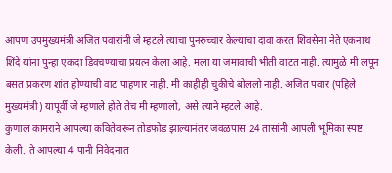आपण उपमुख्यमंत्री अजित पवारांनी जे म्हटले त्याचा पुनरुच्चार केल्याचा दावा करत शिवसेना नेते एकनाथ शिंदे यांना पुन्हा एकदा डिवचण्याचा प्रयत्न केला आहे. मला या जमावाची भीती वाटत नाही. त्यामुळे मी लपून बसत प्रकरण शांत होण्याची वाट पाहणार नाही. मी काहीही चुकीचे बोललो नाही. अजित पवार (पहिले मुख्यमंत्री) यापूर्वी जे म्हणाले होते तेच मी म्हणालो, असे त्याने म्हटले आहे.
कुणाल कामराने आपल्या कवितेवरून तोडफोड झाल्यानंतर जवळपास 24 तासांनी आपली भूमिका स्पष्ट केली. ते आपल्या 4 पानी निवेदनात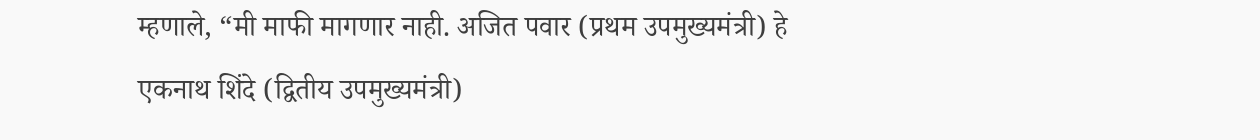म्हणाले, “मी माफी मागणार नाही. अजित पवार (प्रथम उपमुख्यमंत्री) हे एकनाथ शिंदे (द्वितीय उपमुख्यमंत्री)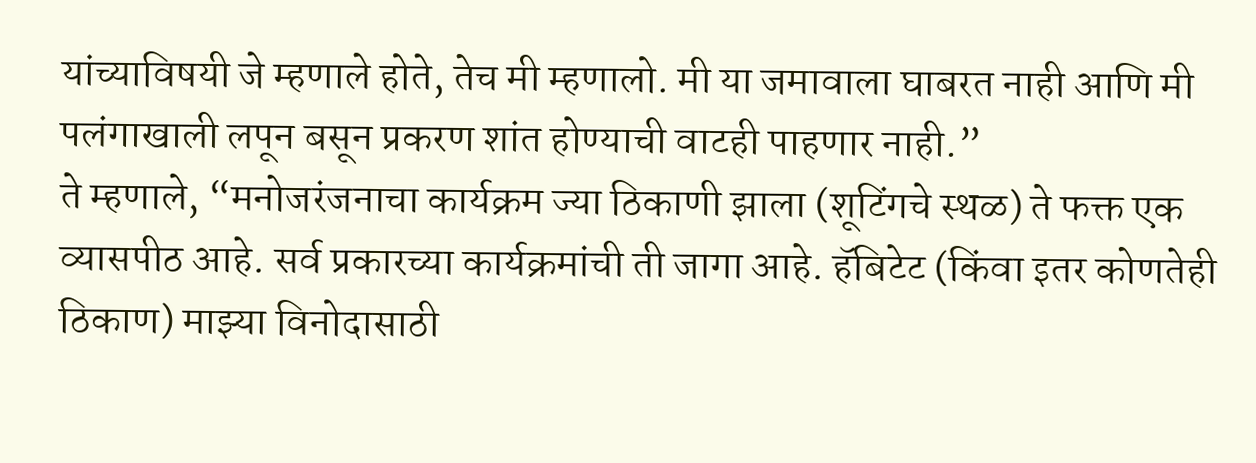यांच्याविषयी जे म्हणाले होते, तेच मी म्हणालो. मी या जमावाला घाबरत नाही आणि मी पलंगाखाली लपून बसून प्रकरण शांत होण्याची वाटही पाहणार नाही.”
ते म्हणाले, “मनोजरंजनाचा कार्यक्रम ज्या ठिकाणी झाला (शूटिंगचे स्थळ) ते फक्त एक व्यासपीठ आहे. सर्व प्रकारच्या कार्यक्रमांची ती जागा आहे. हॅबिटेट (किंवा इतर कोणतेही ठिकाण) माझ्या विनोदासाठी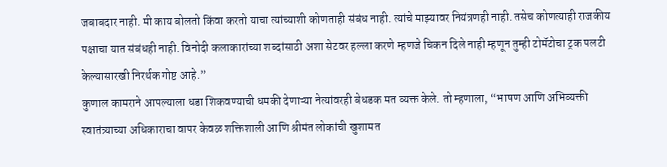जबाबदार नाही. मी काय बोलतो किंवा करतो याचा त्यांच्याशी कोणताही संबंध नाही. त्यांचे माझ्यावर नियंत्रणही नाही. तसेच कोणत्याही राजकीय पक्षाचा यात संबंधही नाही. विनोदी कलाकारांच्या शब्दांसाठी अशा सेटवर हल्ला करणे म्हणजे चिकन दिले नाही म्हणून तुम्ही टोमॅटोचा ट्रक पलटी केल्यासारखी निरर्थक गोष्ट आहे.”
कुणाल कामराने आपल्याला धडा शिकवण्याची धमकी देणाऱ्या नेत्यांवरही बेधडक मत व्यक्त केले. तो म्हणाला, “भाषण आणि अभिव्यक्ती स्वातंत्र्याच्या अधिकाराचा वापर केवळ शक्तिशाली आणि श्रीमंत लोकांची खुशामत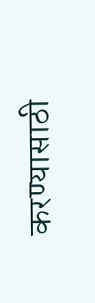करण्यासाठी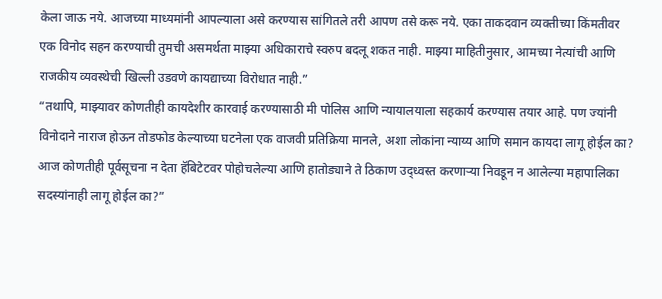केला जाऊ नये. आजच्या माध्यमांनी आपल्याला असे करण्यास सांगितले तरी आपण तसे करू नये. एका ताकदवान व्यक्तीच्या किंमतीवर एक विनोद सहन करण्याची तुमची असमर्थता माझ्या अधिकाराचे स्वरुप बदलू शकत नाही. माझ्या माहितीनुसार, आमच्या नेत्यांची आणि राजकीय व्यवस्थेची खिल्ली उडवणे कायद्याच्या विरोधात नाही.”
“तथापि, माझ्यावर कोणतीही कायदेशीर कारवाई करण्यासाठी मी पोलिस आणि न्यायालयाला सहकार्य करण्यास तयार आहे. पण ज्यांनी विनोदाने नाराज होऊन तोडफोड केल्याच्या घटनेला एक वाजवी प्रतिक्रिया मानले, अशा लोकांना न्याय्य आणि समान कायदा लागू होईल का? आज कोणतीही पूर्वसूचना न देता हॅबिटेटवर पोहोचलेल्या आणि हातोड्याने ते ठिकाण उद्ध्वस्त करणाऱ्या निवडून न आलेल्या महापालिका सदस्यांनाही लागू होईल का?”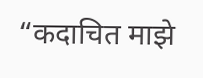“कदाचित माझे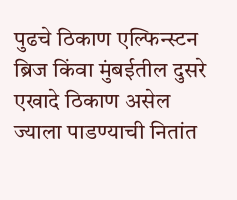पुढचे ठिकाण एल्फिन्स्टन ब्रिज किंवा मुंबईतील दुसरे एखादे ठिकाण असेल ज्याला पाडण्याची नितांत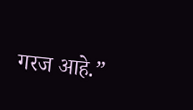गरज आहे.”